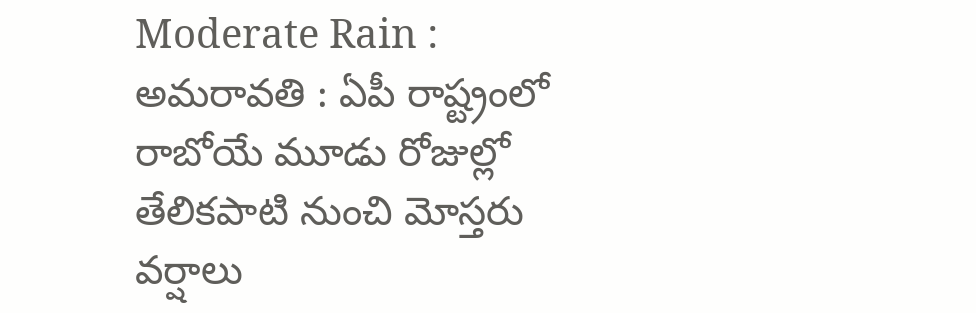Moderate Rain : అమరావతి : ఏపీ రాష్ట్రంలో రాబోయే మూడు రోజుల్లో తేలికపాటి నుంచి మోస్తరు వర్షాలు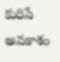కురిసే అవకాశం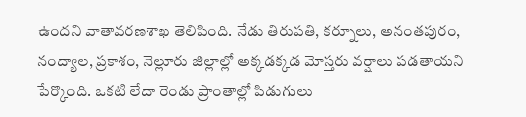ఉందని వాతావరణశాఖ తెలిపింది. నేడు తిరుపతి, కర్నూలు, అనంతపురం, నంద్యాల, ప్రకాశం, నెల్లూరు జిల్లాల్లో అక్కడక్కడ మోస్తరు వర్షాలు పడతాయని పేర్కొంది. ఒకటి లేదా రెండు ప్రాంతాల్లో పిడుగులు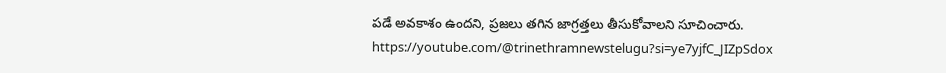పడే అవకాశం ఉందని, ప్రజలు తగిన జాగ్రత్తలు తీసుకోవాలని సూచించారు.
https://youtube.com/@trinethramnewstelugu?si=ye7yjfC_JIZpSdox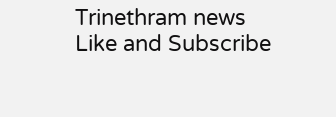Trinethram news
Like and Subscribe